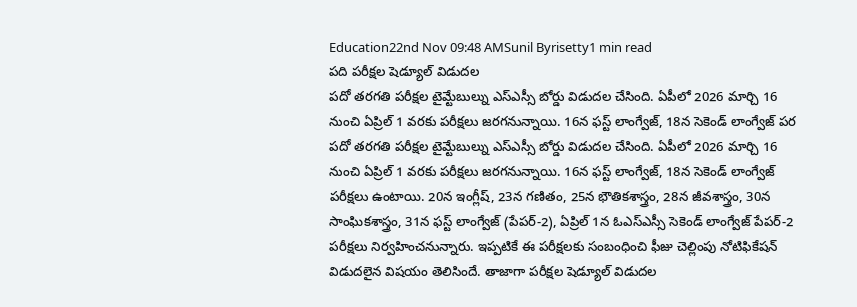Education22nd Nov 09:48 AMSunil Byrisetty1 min read
పది పరీక్షల షెడ్యూల్ విడుదల
పదో తరగతి పరీక్షల టైమ్టేబుల్ను ఎస్ఎస్సీ బోర్డు విడుదల చేసింది. ఏపీలో 2026 మార్చి 16 నుంచి ఏప్రిల్ 1 వరకు పరీక్షలు జరగనున్నాయి. 16న ఫస్ట్ లాంగ్వేజ్, 18న సెకెండ్ లాంగ్వేజ్ పర
పదో తరగతి పరీక్షల టైమ్టేబుల్ను ఎస్ఎస్సీ బోర్డు విడుదల చేసింది. ఏపీలో 2026 మార్చి 16 నుంచి ఏప్రిల్ 1 వరకు పరీక్షలు జరగనున్నాయి. 16న ఫస్ట్ లాంగ్వేజ్, 18న సెకెండ్ లాంగ్వేజ్ పరీక్షలు ఉంటాయి. 20న ఇంగ్లీష్, 23న గణితం, 25న భౌతికశాస్త్రం, 28న జీవశాస్త్రం, 30న సాంఘికశాస్త్రం, 31న ఫస్ట్ లాంగ్వేజ్ (పేపర్-2), ఏప్రిల్ 1న ఓఎస్ఎస్సీ సెకెండ్ లాంగ్వేజ్ పేపర్-2 పరీక్షలు నిర్వహించనున్నారు. ఇప్పటికే ఈ పరీక్షలకు సంబంధించి ఫీజు చెల్లింపు నోటిఫికేషన్ విడుదలైన విషయం తెలిసిందే. తాజాగా పరీక్షల షెడ్యూల్ విడుదల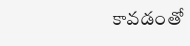కావడంతో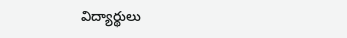విద్యార్థులు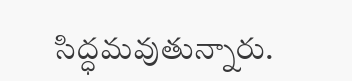సిద్ధమవుతున్నారు.